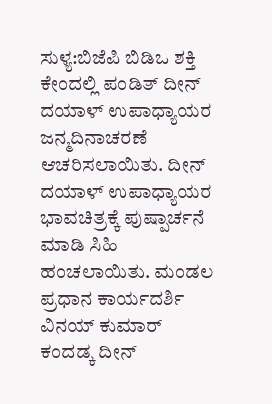ಸುಳ್ಯ:ಬಿಜೆಪಿ ಬಿಡಿಒ ಶಕ್ತಿ ಕೇಂದಲ್ಲಿ ಪಂಡಿತ್ ದೀನ್ ದಯಾಳ್ ಉಪಾಧ್ಯಾಯರ ಜನ್ಮದಿನಾಚರಣೆ ಆಚರಿಸಲಾಯಿತು. ದೀನ್ ದಯಾಳ್ ಉಪಾಧ್ಯಾಯರ ಭಾವಚಿತ್ರಕ್ಕೆ ಪುಷ್ಪಾರ್ಚನೆ ಮಾಡಿ ಸಿಹಿ ಹಂಚಲಾಯಿತು. ಮಂಡಲ ಪ್ರಧಾನ ಕಾರ್ಯದರ್ಶಿ ವಿನಯ್ ಕುಮಾರ್ ಕಂದಡ್ಕ ದೀನ್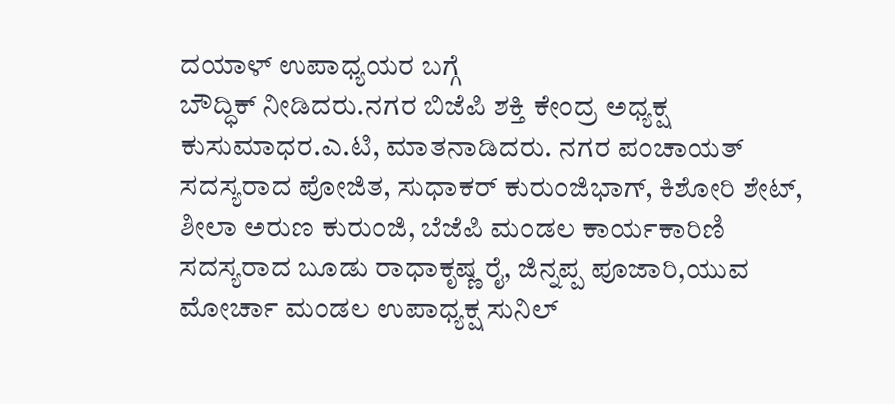ದಯಾಳ್ ಉಪಾಧ್ಯಯರ ಬಗ್ಗೆ
ಬೌದ್ಧಿಕ್ ನೀಡಿದರು.ನಗರ ಬಿಜೆಪಿ ಶಕ್ತಿ ಕೇಂದ್ರ ಅಧ್ಯಕ್ಷ ಕುಸುಮಾಧರ.ಎ.ಟಿ, ಮಾತನಾಡಿದರು. ನಗರ ಪಂಚಾಯತ್ ಸದಸ್ಯರಾದ ಪೋಜಿತ, ಸುಧಾಕರ್ ಕುರುಂಜಿಭಾಗ್, ಕಿಶೋರಿ ಶೇಟ್, ಶೀಲಾ ಅರುಣ ಕುರುಂಜಿ, ಬೆಜೆಪಿ ಮಂಡಲ ಕಾರ್ಯಕಾರಿಣಿ ಸದಸ್ಯರಾದ ಬೂಡು ರಾಧಾಕೃಷ್ಣ ರೈ, ಜಿನ್ನಪ್ಪ ಪೂಜಾರಿ,ಯುವ ಮೋರ್ಚಾ ಮಂಡಲ ಉಪಾಧ್ಯಕ್ಷ ಸುನಿಲ್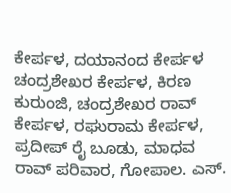ಕೇರ್ಪಳ, ದಯಾನಂದ ಕೇರ್ಪಳ ಚಂದ್ರಶೇಖರ ಕೇರ್ಪಳ, ಕಿರಣ ಕುರುಂಜಿ, ಚಂದ್ರಶೇಖರ ರಾವ್ ಕೇರ್ಪಳ, ರಘುರಾಮ ಕೇರ್ಪಳ, ಪ್ರದೀಪ್ ರೈ ಬೂಡು, ಮಾಧವ ರಾವ್ ಪರಿವಾರ, ಗೋಪಾಲ. ಎಸ್.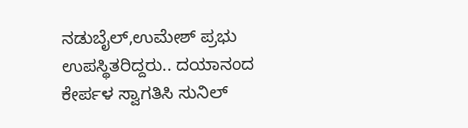ನಡುಬೈಲ್,ಉಮೇಶ್ ಪ್ರಭು ಉಪಸ್ಥಿತರಿದ್ದರು.. ದಯಾನಂದ ಕೇರ್ಪಳ ಸ್ವಾಗತಿಸಿ ಸುನಿಲ್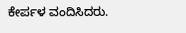ಕೇರ್ಪಳ ವಂದಿಸಿದರು.